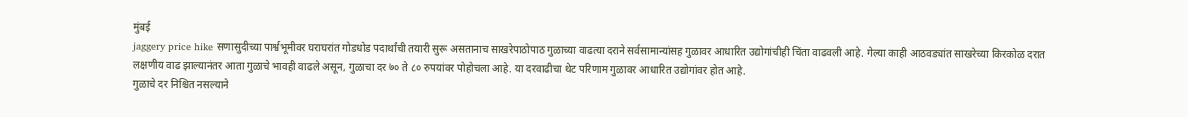मुंबई
jaggery price hike सणासुदीच्या पार्श्वभूमीवर घराघरांत गोडधोड पदार्थांची तयारी सुरू असतानाच साखरेपाठोपाठ गुळाच्या वाढत्या दराने सर्वसामान्यांसह गुळावर आधारित उद्योगांचीही चिंता वाढवली आहे. गेल्या काही आठवड्यांत साखरेच्या किरकोळ दरात लक्षणीय वाढ झाल्यानंतर आता गुळाचे भावही वाढले असून, गुळाचा दर ७० ते ८० रुपयांवर पोहोचला आहे. या दरवाढीचा थेट परिणाम गुळावर आधारित उद्योगांवर होत आहे.
गुळाचे दर निश्चित नसल्याने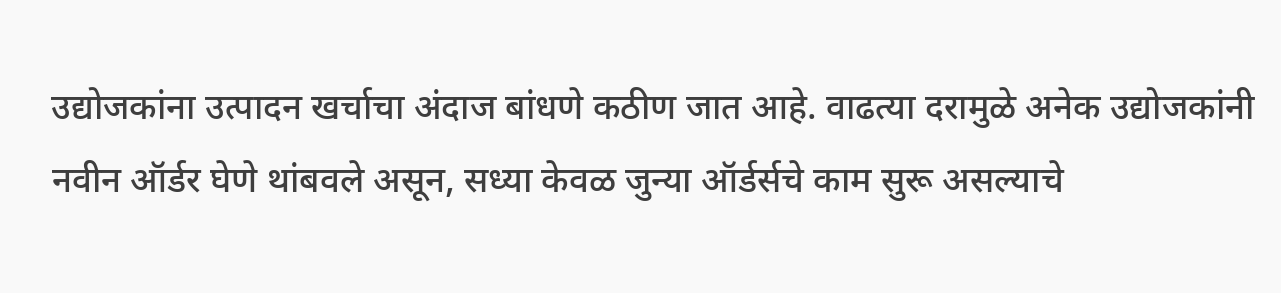उद्योजकांना उत्पादन खर्चाचा अंदाज बांधणे कठीण जात आहे. वाढत्या दरामुळे अनेक उद्योजकांनी नवीन ऑर्डर घेणे थांबवले असून, सध्या केवळ जुन्या ऑर्डर्सचे काम सुरू असल्याचे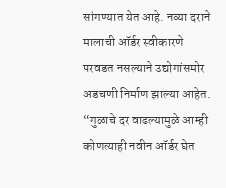सांगण्यात येत आहे. नव्या दराने मालाची ऑर्डर स्वीकारणे परवडत नसल्याने उद्योगांसमोर अडचणी निर्माण झाल्या आहेत.
“गुळाचे दर वाढल्यामुळे आम्ही कोणत्याही नवीन ऑर्डर घेत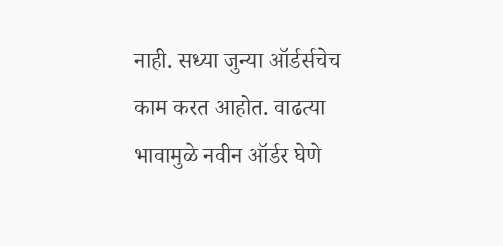नाही. सध्या जुन्या ऑर्डर्सचेच काम करत आहोत. वाढत्या भावामुळे नवीन ऑर्डर घेणे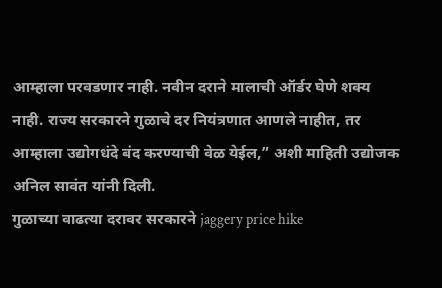आम्हाला परवडणार नाही. नवीन दराने मालाची ऑर्डर घेणे शक्य नाही. राज्य सरकारने गुळाचे दर नियंत्रणात आणले नाहीत, तर आम्हाला उद्योगधंदे बंद करण्याची वेळ येईल,” अशी माहिती उद्योजक अनिल सावंत यांनी दिली.
गुळाच्या वाढत्या दरावर सरकारने jaggery price hike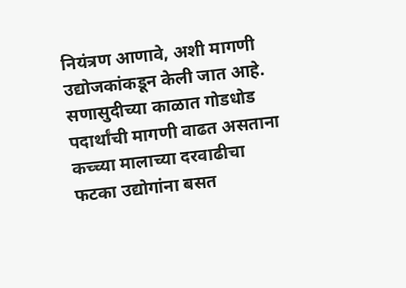नियंत्रण आणावे, अशी मागणी उद्योजकांकडून केली जात आहे. सणासुदीच्या काळात गोडधोड पदार्थांची मागणी वाढत असताना कच्च्या मालाच्या दरवाढीचा फटका उद्योगांना बसत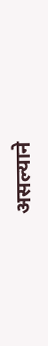असल्याने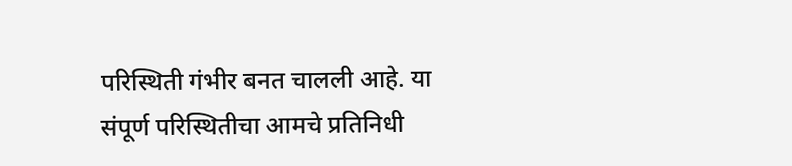परिस्थिती गंभीर बनत चालली आहे. या संपूर्ण परिस्थितीचा आमचे प्रतिनिधी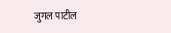जुगल पाटील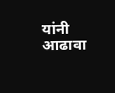यांनी आढावा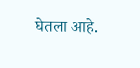घेतला आहे.